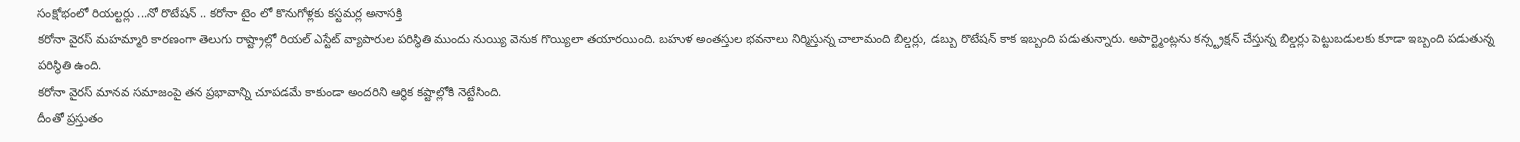సంక్షోభంలో రియల్టర్లు ...నో రొటేషన్ .. కరోనా టైం లో కొనుగోళ్లకు కస్టమర్ల అనాసక్తి
కరోనా వైరస్ మహమ్మారి కారణంగా తెలుగు రాష్ట్రాల్లో రియల్ ఎస్టేట్ వ్యాపారుల పరిస్థితి ముందు నుయ్యి వెనుక గొయ్యిలా తయారయింది. బహుళ అంతస్తుల భవనాలు నిర్మిస్తున్న చాలామంది బిల్డర్లు, డబ్బు రొటేషన్ కాక ఇబ్బంది పడుతున్నారు. అపార్ట్మెంట్లను కన్స్ట్రక్షన్ చేస్తున్న బిల్డర్లు పెట్టుబడులకు కూడా ఇబ్బంది పడుతున్న పరిస్థితి ఉంది.
కరోనా వైరస్ మానవ సమాజంపై తన ప్రభావాన్ని చూపడమే కాకుండా అందరిని ఆర్థిక కష్టాల్లోకి నెట్టేసింది.
దీంతో ప్రస్తుతం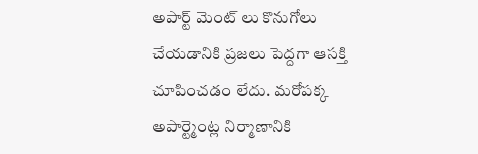అపార్ట్ మెంట్ లు కొనుగోలు చేయడానికి ప్రజలు పెద్దగా ఆసక్తి చూపించడం లేదు. మరోపక్క అపార్ట్మెంట్ల నిర్మాణానికి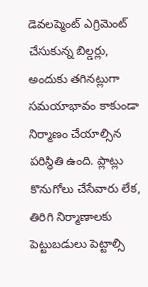డెవలప్మెంట్ ఎగ్రిమెంట్ చేసుకున్న బిల్డర్లు, అందుకు తగినట్లుగా సమయాభావం కాకుండా నిర్మాణం చేయాల్సిన పరిస్థితి ఉంది. ప్లాట్లు కొనుగోలు చేసేవారు లేక, తిరిగి నిర్మాణాలకు పెట్టుబడులు పెట్టాల్సి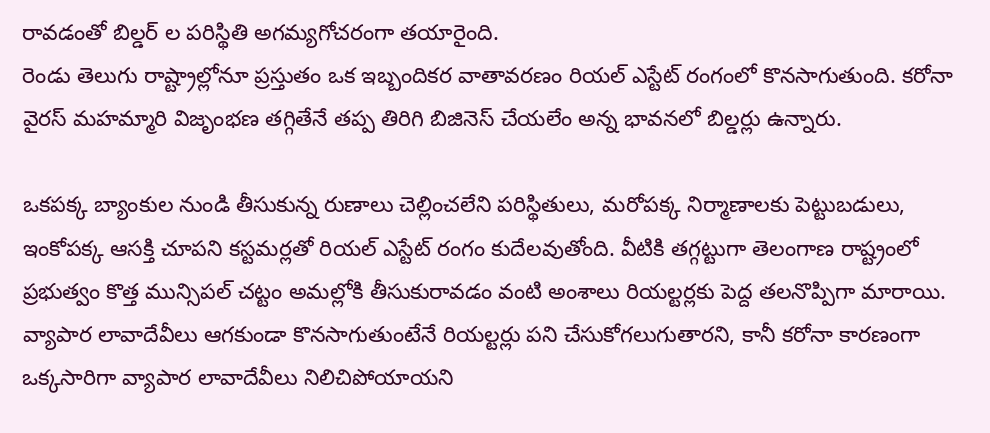రావడంతో బిల్డర్ ల పరిస్థితి అగమ్యగోచరంగా తయారైంది.
రెండు తెలుగు రాష్ట్రాల్లోనూ ప్రస్తుతం ఒక ఇబ్బందికర వాతావరణం రియల్ ఎస్టేట్ రంగంలో కొనసాగుతుంది. కరోనా వైరస్ మహమ్మారి విజృంభణ తగ్గితేనే తప్ప తిరిగి బిజినెస్ చేయలేం అన్న భావనలో బిల్డర్లు ఉన్నారు.

ఒకపక్క బ్యాంకుల నుండి తీసుకున్న రుణాలు చెల్లించలేని పరిస్థితులు, మరోపక్క నిర్మాణాలకు పెట్టుబడులు, ఇంకోపక్క ఆసక్తి చూపని కస్టమర్లతో రియల్ ఎస్టేట్ రంగం కుదేలవుతోంది. వీటికి తగ్గట్టుగా తెలంగాణ రాష్ట్రంలో ప్రభుత్వం కొత్త మున్సిపల్ చట్టం అమల్లోకి తీసుకురావడం వంటి అంశాలు రియల్టర్లకు పెద్ద తలనొప్పిగా మారాయి. వ్యాపార లావాదేవీలు ఆగకుండా కొనసాగుతుంటేనే రియల్టర్లు పని చేసుకోగలుగుతారని, కానీ కరోనా కారణంగా ఒక్కసారిగా వ్యాపార లావాదేవీలు నిలిచిపోయాయని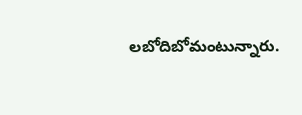లబోదిబోమంటున్నారు.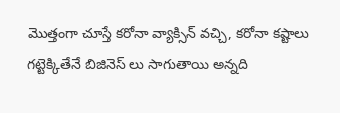మొత్తంగా చూస్తే కరోనా వ్యాక్సిన్ వచ్చి, కరోనా కష్టాలు గట్టెక్కితేనే బిజినెస్ లు సాగుతాయి అన్నది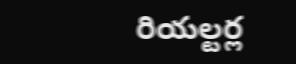రియల్టర్ల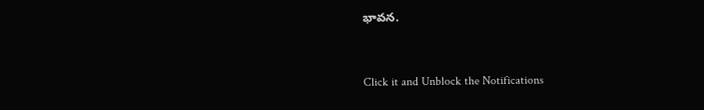భావన.


Click it and Unblock the Notifications